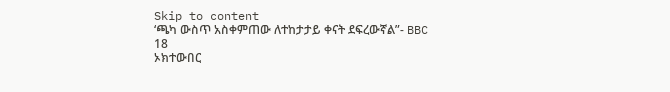Skip to content
‘ጫካ ውስጥ አስቀምጠው ለተከታታይ ቀናት ደፍረውኛል”- BBC
18
ኦክተውበር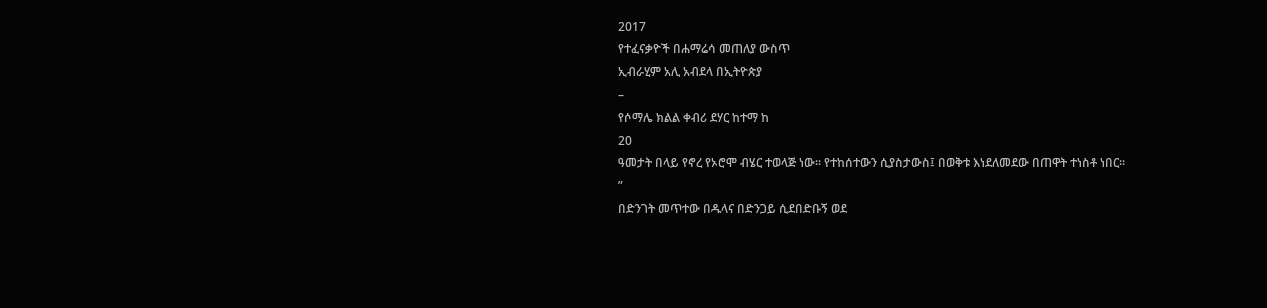2017
የተፈናቃዮች በሐማሬሳ መጠለያ ውስጥ
ኢብራሂም አሊ አብደላ በኢትዮጵያ
–
የሶማሌ ክልል ቀብሪ ደሃር ከተማ ከ
20
ዓመታት በላይ የኖረ የኦሮሞ ብሄር ተወላጅ ነው። የተከሰተውን ሲያስታውስ፤ በወቅቱ እነደለመደው በጠዋት ተነስቶ ነበር።
”
በድንገት መጥተው በዱላና በድንጋይ ሲደበድቡኝ ወደ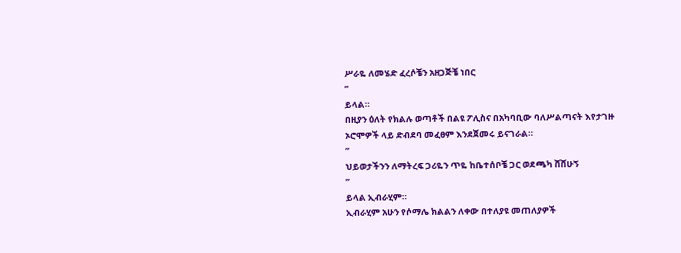ሥራዬ ለመሄድ ፈረሶቼን አዘጋጅቼ ነበር
”
ይላል።
በዚያን ዕለት የክልሉ ወጣቶች በልዩ ፖሊስና በአካባቢው ባለሥልጣናት እየታገዙ ኦሮሞዎች ላይ ድብደባ መፈፀም እንደጀመሩ ይናገራል።
”
ህይወታችንን ለማትረፍ ጋሪዬን ጥዬ ከቤተሰቦቼ ጋር ወደጫካ ሸሸሁኝ
”
ይላል ኢብራሂም።
ኢብራሂም አሁን የሶማሌ ክልልን ለቀው በተለያዩ መጠለያዎች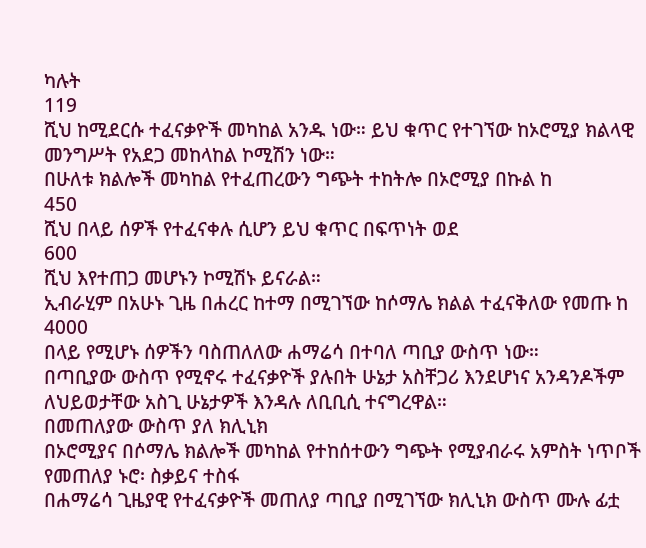ካሉት
119
ሺህ ከሚደርሱ ተፈናቃዮች መካከል አንዱ ነው። ይህ ቁጥር የተገኘው ከኦሮሚያ ክልላዊ መንግሥት የአደጋ መከላከል ኮሚሽን ነው።
በሁለቱ ክልሎች መካከል የተፈጠረውን ግጭት ተከትሎ በኦሮሚያ በኩል ከ
450
ሺህ በላይ ሰዎች የተፈናቀሉ ሲሆን ይህ ቁጥር በፍጥነት ወደ
600
ሺህ እየተጠጋ መሆኑን ኮሚሽኑ ይናራል።
ኢብራሂም በአሁኑ ጊዜ በሐረር ከተማ በሚገኘው ከሶማሌ ክልል ተፈናቅለው የመጡ ከ
4000
በላይ የሚሆኑ ሰዎችን ባስጠለለው ሐማሬሳ በተባለ ጣቢያ ውስጥ ነው።
በጣቢያው ውስጥ የሚኖሩ ተፈናቃዮች ያሉበት ሁኔታ አስቸጋሪ እንደሆነና አንዳንዶችም ለህይወታቸው አስጊ ሁኔታዎች እንዳሉ ለቢቢሲ ተናግረዋል።
በመጠለያው ውስጥ ያለ ክሊኒክ
በኦሮሚያና በሶማሌ ክልሎች መካከል የተከሰተውን ግጭት የሚያብራሩ አምስት ነጥቦች
የመጠለያ ኑሮ፡ ስቃይና ተስፋ
በሐማሬሳ ጊዜያዊ የተፈናቃዮች መጠለያ ጣቢያ በሚገኘው ክሊኒክ ውስጥ ሙሉ ፊቷ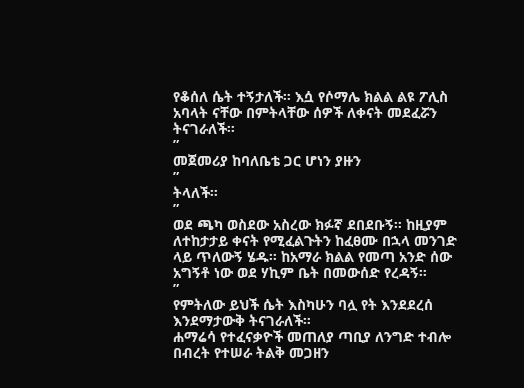የቆሰለ ሴት ተኝታለች። እሷ የሶማሌ ክልል ልዩ ፖሊስ አባላት ናቸው በምትላቸው ሰዎች ለቀናት መደፈሯን ትናገራለች።
”
መጀመሪያ ከባለቤቴ ጋር ሆነን ያዙን
”
ትላለች።
”
ወደ ጫካ ወስደው አስረው ክፉኛ ደበደቡኝ። ከዚያም ለተከታታይ ቀናት የሚፈልጉትን ከፈፀሙ በኋላ መንገድ ላይ ጥለውኝ ሄዱ። ከአማራ ክልል የመጣ አንድ ሰው አግኝቶ ነው ወደ ሃኪም ቤት በመውሰድ የረዳኝ።
”
የምትለው ይህች ሴት እስካሁን ባሏ የት እንደደረሰ እንደማታውቅ ትናገራለች።
ሐማሬሳ የተፈናቃዮች መጠለያ ጣቢያ ለንግድ ተብሎ በብረት የተሠራ ትልቅ መጋዘን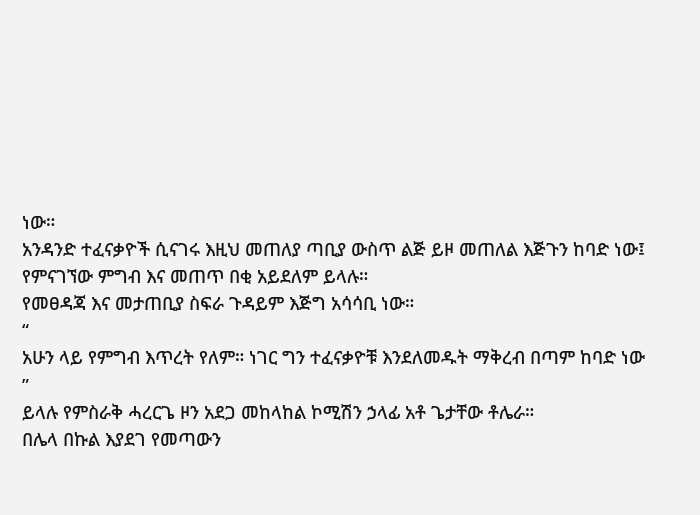ነው።
አንዳንድ ተፈናቃዮች ሲናገሩ እዚህ መጠለያ ጣቢያ ውስጥ ልጅ ይዞ መጠለል እጅጉን ከባድ ነው፤ የምናገኘው ምግብ እና መጠጥ በቂ አይደለም ይላሉ።
የመፀዳጃ እና መታጠቢያ ስፍራ ጉዳይም እጅግ አሳሳቢ ነው።
“
አሁን ላይ የምግብ እጥረት የለም። ነገር ግን ተፈናቃዮቹ እንደለመዱት ማቅረብ በጣም ከባድ ነው
”
ይላሉ የምስራቅ ሓረርጌ ዞን አደጋ መከላከል ኮሚሽን ኃላፊ አቶ ጌታቸው ቶሌራ።
በሌላ በኩል እያደገ የመጣውን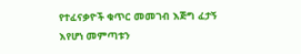የተፈናቃዮች ቁጥር መመገብ እጅግ ፈታኝ እየሆነ መምጣቱን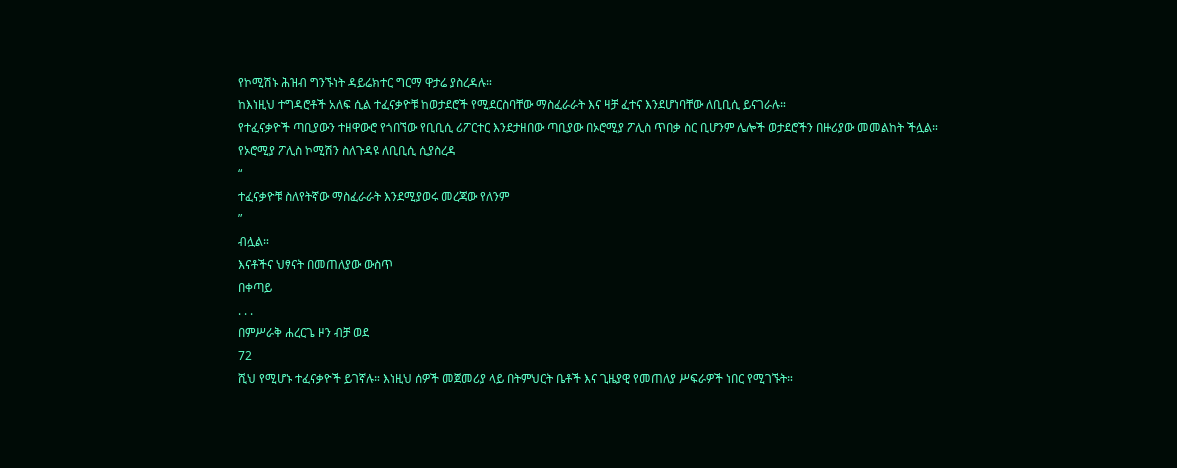የኮሚሽኑ ሕዝብ ግንኙነት ዳይሬክተር ግርማ ዋታሬ ያስረዳሉ።
ከእነዚህ ተግዳሮቶች አለፍ ሲል ተፈናቃዮቹ ከወታደሮች የሚደርስባቸው ማስፈራራት እና ዛቻ ፈተና እንደሆነባቸው ለቢቢሲ ይናገራሉ።
የተፈናቃዮች ጣቢያውን ተዘዋውሮ የጎበኘው የቢቢሲ ሪፖርተር እንደታዘበው ጣቢያው በኦሮሚያ ፖሊስ ጥበቃ ስር ቢሆንም ሌሎች ወታደሮችን በዙሪያው መመልከት ችሏል።
የኦሮሚያ ፖሊስ ኮሚሽን ስለጉዳዩ ለቢቢሲ ሲያስረዳ
“
ተፈናቃዮቹ ስለየትኛው ማስፈራራት እንደሚያወሩ መረጃው የለንም
”
ብሏል።
እናቶችና ህፃናት በመጠለያው ውስጥ
በቀጣይ
. . .
በምሥራቅ ሐረርጌ ዞን ብቻ ወደ
72
ሺህ የሚሆኑ ተፈናቃዮች ይገኛሉ። እነዚህ ሰዎች መጀመሪያ ላይ በትምህርት ቤቶች እና ጊዜያዊ የመጠለያ ሥፍራዎች ነበር የሚገኙት።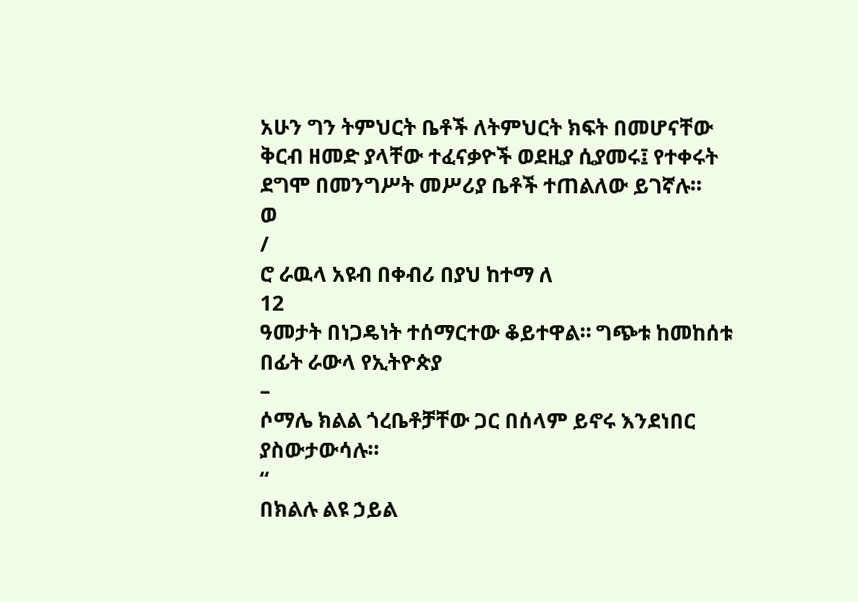አሁን ግን ትምህርት ቤቶች ለትምህርት ክፍት በመሆናቸው ቅርብ ዘመድ ያላቸው ተፈናቃዮች ወደዚያ ሲያመሩ፤ የተቀሩት ደግሞ በመንግሥት መሥሪያ ቤቶች ተጠልለው ይገኛሉ።
ወ
/
ሮ ራዉላ አዩብ በቀብሪ በያህ ከተማ ለ
12
ዓመታት በነጋዴነት ተሰማርተው ቆይተዋል። ግጭቱ ከመከሰቱ በፊት ራውላ የኢትዮጵያ
–
ሶማሌ ክልል ጎረቤቶቻቸው ጋር በሰላም ይኖሩ እንደነበር ያስውታውሳሉ።
“
በክልሉ ልዩ ኃይል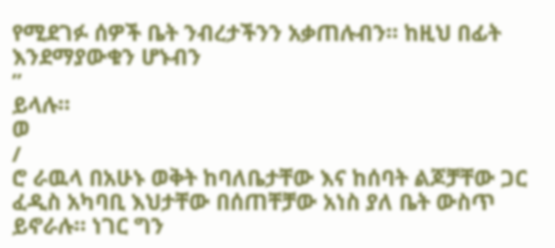የሚደገፉ ሰዎች ቤት ንብረታችንን አቃጠሉብን። ከዚህ በፊት እንደማያውቁን ሆኑብን
”
ይላሉ።
ወ
/
ሮ ራዉላ በአሁኑ ወቅት ከባለቤታቸው እና ከሰባት ልጆቻቸው ጋር ፈዲስ አካባቢ እህታቸው በሰጠቸቻው አነስ ያለ ቤት ውስጥ ይኖራሉ። ነገር ግን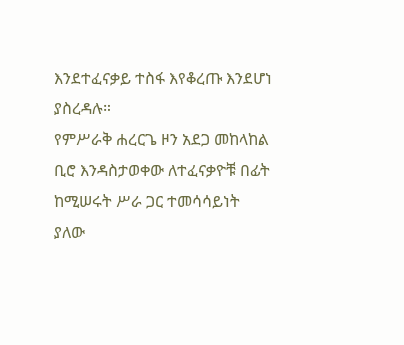እንደተፈናቃይ ተስፋ እየቆረጡ እንደሆነ ያስረዳሉ።
የምሥራቅ ሐረርጌ ዞን አደጋ መከላከል ቢሮ እንዳስታወቀው ለተፈናቃዮቹ በፊት ከሚሠሩት ሥራ ጋር ተመሳሳይነት ያለው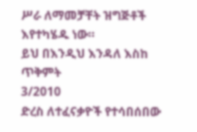ሥራ ለማመቻቸት ዝግጅቶች እየተካሄዱ ነው።
ይህ በእንዲህ እንዳለ እስከ ጥቅምት
3/2010
ድረስ ለተፈናቃዮች የተሳበሰበው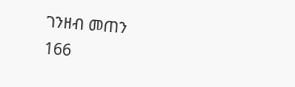ገንዘብ መጠን
166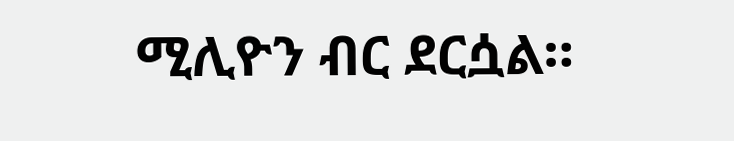ሚሊዮን ብር ደርሷል።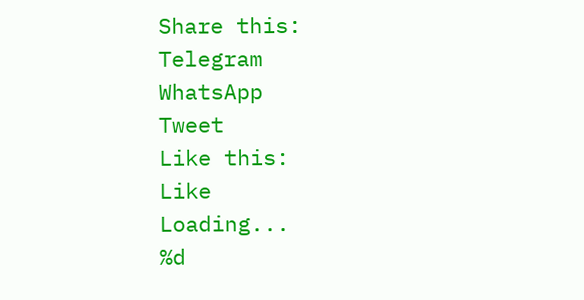Share this:
Telegram
WhatsApp
Tweet
Like this:
Like
Loading...
%d